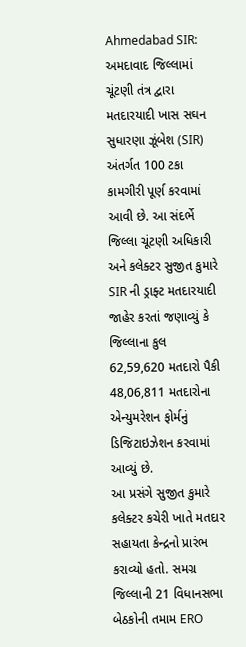Ahmedabad SIR: અમદાવાદ જિલ્લામાં ચૂંટણી તંત્ર દ્વારા મતદારયાદી ખાસ સઘન સુધારણા ઝૂંબેશ (SIR) અંતર્ગત 100 ટકા કામગીરી પૂર્ણ કરવામાં આવી છે. આ સંદર્ભે જિલ્લા ચૂંટણી અધિકારી અને કલેક્ટર સુજીત કુમારે SIR ની ડ્રાફ્ટ મતદારયાદી જાહેર કરતાં જણાવ્યું કે જિલ્લાના કુલ 62,59,620 મતદારો પૈકી 48,06,811 મતદારોના એન્યુમરેશન ફોર્મનું ડિજિટાઇઝેશન કરવામાં આવ્યું છે.
આ પ્રસંગે સુજીત કુમારે કલેક્ટર કચેરી ખાતે મતદાર સહાયતા કેન્દ્રનો પ્રારંભ કરાવ્યો હતો. સમગ્ર જિલ્લાની 21 વિધાનસભા બેઠકોની તમામ ERO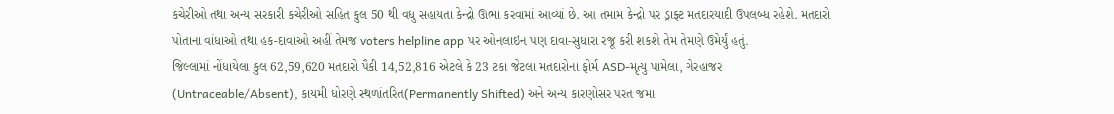કચેરીઓ તથા અન્ય સરકારી કચેરીઓ સહિત કુલ 50 થી વધુ સહાયતા કેન્દ્રો ઊભા કરવામાં આવ્યાં છે. આ તમામ કેન્દ્રો પર ડ્રાફ્ટ મતદારયાદી ઉપલબ્ધ રહેશે. મતદારો પોતાના વાંધાઓ તથા હક-દાવાઓ અહીં તેમજ voters helpline app પર ઓનલાઇન પણ દાવા-સુધારા રજૂ કરી શકશે તેમ તેમણે ઉમેર્યું હતું.
જિલ્લામાં નોંધાયેલા કુલ 62,59,620 મતદારો પૈકી 14,52,816 એટલે કે 23 ટકા જેટલા મતદારોના ફોર્મ ASD-મૃત્યુ પામેલા, ગેરહાજર (Untraceable/Absent), કાયમી ધોરણે સ્થળાંતરિત(Permanently Shifted) અને અન્ય કારણોસર પરત જમા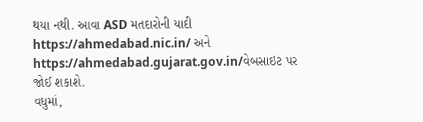થયા નથી. આવા ASD મતદારોની યાદી https://ahmedabad.nic.in/ અને https://ahmedabad.gujarat.gov.in/વેબસાઇટ પર જોઈ શકાશે.
વધુમાં,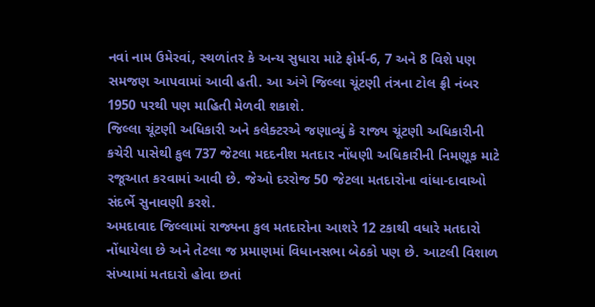નવાં નામ ઉમેરવાં, સ્થળાંતર કે અન્ય સુધારા માટે ફોર્મ-6, 7 અને 8 વિશે પણ સમજણ આપવામાં આવી હતી. આ અંગે જિલ્લા ચૂંટણી તંત્રના ટોલ ફ્રી નંબર 1950 પરથી પણ માહિતી મેળવી શકાશે.
જિલ્લા ચૂંટણી અધિકારી અને કલેક્ટરએ જણાવ્યું કે રાજ્ય ચૂંટણી અધિકારીની કચેરી પાસેથી કુલ 737 જેટલા મદદનીશ મતદાર નોંધણી અધિકારીની નિમણૂક માટે રજૂઆત કરવામાં આવી છે. જેઓ દરરોજ 50 જેટલા મતદારોના વાંધા-દાવાઓ સંદર્ભે સુનાવણી કરશે.
અમદાવાદ જિલ્લામાં રાજ્યના કુલ મતદારોના આશરે 12 ટકાથી વધારે મતદારો નોંધાયેલા છે અને તેટલા જ પ્રમાણમાં વિધાનસભા બેઠકો પણ છે. આટલી વિશાળ સંખ્યામાં મતદારો હોવા છતાં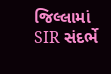જિલ્લામાં SIR સંદર્ભે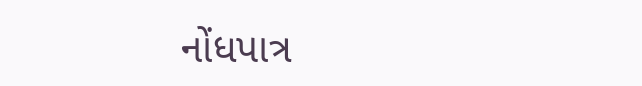નોંધપાત્ર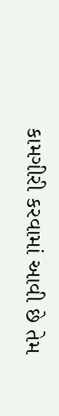કામગીરી કરવામાં આવી છે તેમ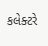કલેક્ટરે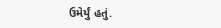ઉમેર્યું હતું.